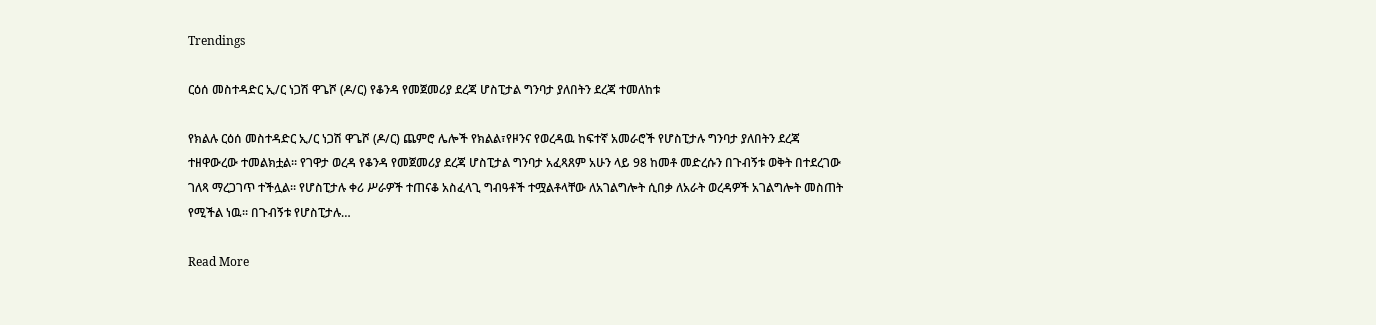Trendings

ርዕሰ መስተዳድር ኢ/ር ነጋሽ ዋጌሾ (ዶ/ር) የቆንዳ የመጀመሪያ ደረጃ ሆስፒታል ግንባታ ያለበትን ደረጃ ተመለከቱ

የክልሉ ርዕሰ መስተዳድር ኢ/ር ነጋሽ ዋጌሾ (ዶ/ር) ጨምሮ ሌሎች የክልል፣የዞንና የወረዳዉ ከፍተኛ አመራሮች የሆስፒታሉ ግንባታ ያለበትን ደረጃ ተዘዋውረው ተመልክቷል። የገዋታ ወረዳ የቆንዳ የመጀመሪያ ደረጃ ሆስፒታል ግንባታ አፈጻጸም አሁን ላይ 98 ከመቶ መድረሱን በጉብኝቱ ወቅት በተደረገው ገለጻ ማረጋገጥ ተችሏል። የሆስፒታሉ ቀሪ ሥራዎች ተጠናቆ አስፈላጊ ግብዓቶች ተሟልቶላቸው ለአገልግሎት ሲበቃ ለአራት ወረዳዎች አገልግሎት መስጠት የሚችል ነዉ። በጉብኝቱ የሆስፒታሉ…

Read More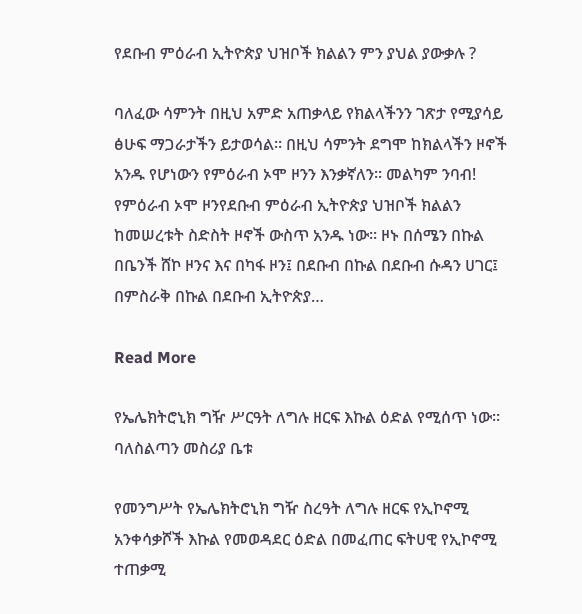የደቡብ ምዕራብ ኢትዮጵያ ህዝቦች ክልልን ምን ያህል ያውቃሉ ?

ባለፈው ሳምንት በዚህ አምድ አጠቃላይ የክልላችንን ገጽታ የሚያሳይ ፅሁፍ ማጋራታችን ይታወሳል፡፡ በዚህ ሳምንት ደግሞ ከክልላችን ዞኖች አንዱ የሆነውን የምዕራብ ኦሞ ዞንን እንቃኛለን፡፡ መልካም ንባብ! የምዕራብ ኦሞ ዞንየደቡብ ምዕራብ ኢትዮጵያ ህዝቦች ክልልን ከመሠረቱት ስድስት ዞኖች ውስጥ አንዱ ነው፡፡ ዞኑ በሰሜን በኩል በቤንች ሸኮ ዞንና እና በካፋ ዞን፤ በደቡብ በኩል በደቡብ ሱዳን ሀገር፤ በምስራቅ በኩል በደቡብ ኢትዮጵያ…

Read More

የኤሌክትሮኒክ ግዥ ሥርዓት ለግሉ ዘርፍ እኩል ዕድል የሚሰጥ ነው። ባለስልጣን መስሪያ ቤቱ

የመንግሥት የኤሌክትሮኒክ ግዥ ስረዓት ለግሉ ዘርፍ የኢኮኖሚ አንቀሳቃሾች እኩል የመወዳደር ዕድል በመፈጠር ፍትሀዊ የኢኮኖሚ ተጠቃሚ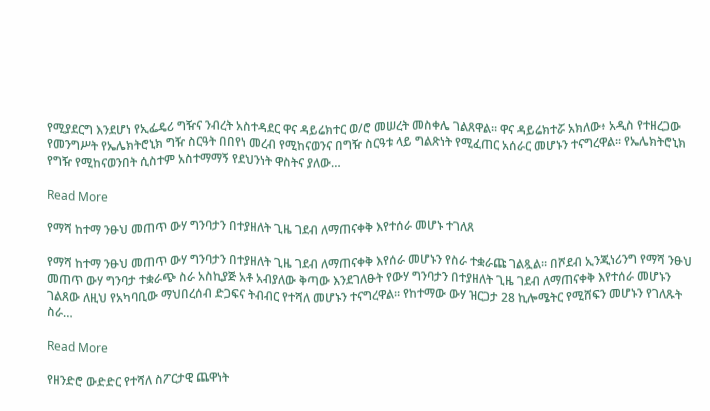የሚያደርግ እንደሆነ የኢፌዴሪ ግዥና ንብረት አስተዳደር ዋና ዳይሬክተር ወ/ሮ መሠረት መስቀሌ ገልጸዋል። ዋና ዳይሬክተሯ አክለው፥ አዲስ የተዘረጋው የመንግሥት የኤሌክትሮኒክ ግዥ ስርዓት በበየነ መረብ የሚከናወንና በግዥ ስርዓቱ ላይ ግልጽነት የሚፈጠር አሰራር መሆኑን ተናግረዋል። የኤሌክትሮኒክ የግዥ የሚከናወንበት ሲስተም አስተማማኝ የደህንነት ዋስትና ያለው…

Read More

የማሻ ከተማ ንፁህ መጠጥ ውሃ ግንባታን በተያዘለት ጊዜ ገደብ ለማጠናቀቅ እየተሰራ መሆኑ ተገለጸ

የማሻ ከተማ ንፁህ መጠጥ ውሃ ግንባታን በተያዘለት ጊዜ ገደብ ለማጠናቀቅ እየሰራ መሆኑን የስራ ተቋራጩ ገልጿል። በሾደብ ኢንጂነሪንግ የማሻ ንፁህ መጠጥ ውሃ ግንባታ ተቋራጭ ስራ አስኪያጅ አቶ አብያለው ቅጣው እንደገለፁት የውሃ ግንባታን በተያዘለት ጊዜ ገደብ ለማጠናቀቅ እየተሰራ መሆኑን ገልጸው ለዚህ የአካባቢው ማህበረሰብ ድጋፍና ትብብር የተሻለ መሆኑን ተናግረዋል። የከተማው ውሃ ዝርጋታ 28 ኪሎሜትር የሚሸፍን መሆኑን የገለጹት ስራ…

Read More

የዘንድሮ ውድድር የተሻለ ስፖርታዊ ጨዋነት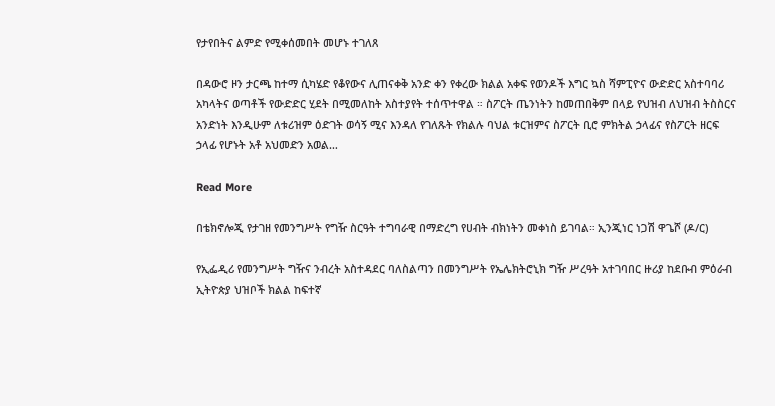የታየበትና ልምድ የሚቀሰመበት መሆኑ ተገለጸ

በዳውሮ ዞን ታርጫ ከተማ ሲካሄድ የቆየውና ሊጠናቀቅ አንድ ቀን የቀረው ክልል አቀፍ የወንዶች እግር ኳስ ሻምፒዮና ውድድር አስተባባሪ አካላትና ወጣቶች የውድድር ሂደት በሚመለከት አስተያየት ተሰጥተዋል ። ስፖርት ጤንነትን ከመጠበቅም በላይ የህዝብ ለህዝብ ትስስርና አንድነት እንዲሁም ለቱሪዝም ዕድገት ወሳኝ ሚና እንዳለ የገለጹት የክልሉ ባህል ቱርዝምና ስፖርት ቢሮ ምክትል ኃላፊና የስፖርት ዘርፍ ኃላፊ የሆኑት አቶ አህመድን አወል…

Read More

በቴክኖሎጂ የታገዘ የመንግሥት የግዥ ስርዓት ተግባራዊ በማድረግ የሀብት ብክነትን መቀነስ ይገባል። ኢንጂነር ነጋሽ ዋጌሾ (ዶ/ር)

የኢፌዲሪ የመንግሥት ግዥና ንብረት አስተዳደር ባለስልጣን በመንግሥት የኤሌክትሮኒክ ግዥ ሥረዓት አተገባበር ዙሪያ ከደቡብ ምዕራብ ኢትዮጵያ ህዝቦች ክልል ከፍተኛ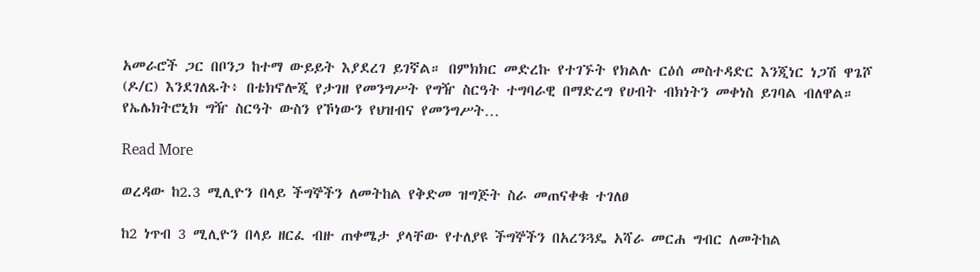አመራሮች ጋር በቦንጋ ከተማ ውይይት እያደረገ ይገኛል። በምክክር መድረኩ የተገኙት የክልሉ ርዕሰ መስተዳድር እንጂነር ነጋሽ ዋጌሾ (ዶ/ር) እንደገለጹት፥ በቴክኖሎጂ የታገዘ የመንግሥት የግዥ ስርዓት ተግባራዊ በማድረግ የሀብት ብክነትን መቀነስ ይገባል ብለዋል። የኤሌክትሮኒክ ግዥ ስርዓት ውስን የኾነውን የህዝብና የመንግሥት…

Read More

ወረዳው ከ2.3 ሚሊዮን በላይ ችግኞችን ለመትከል የቅድመ ዝግጅት ስራ መጠናቀቁ ተገለፀ

ከ2 ነጥብ 3 ሚሊዮን በላይ ዘርፈ ብዙ ጠቀሜታ ያላቸው የተለያዩ ችግኞችን በአረንጓዴ አሻራ መርሐ ግብር ለመትከል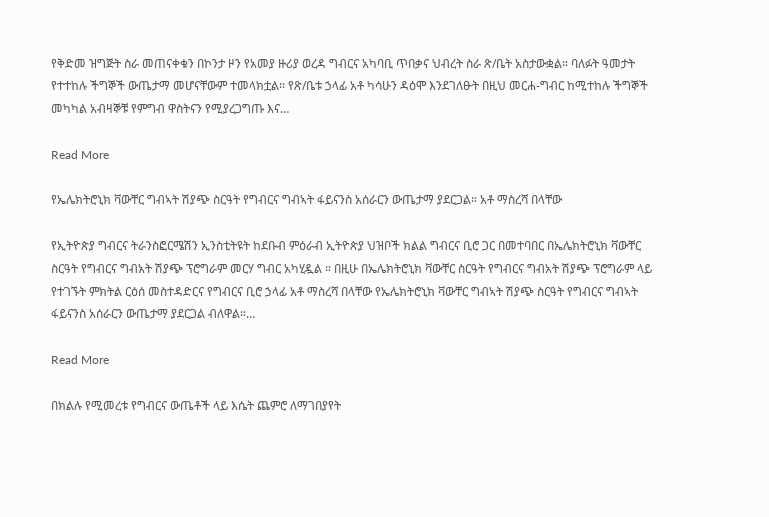የቅድመ ዝግጅት ስራ መጠናቀቁን በኮንታ ዞን የአመያ ዙሪያ ወረዳ ግብርና አካባቢ ጥበቃና ህብረት ስራ ጽ/ቤት አስታውቋል። ባለፉት ዓመታት የተተከሉ ችግኞች ውጤታማ መሆናቸውም ተመላክቷል፡፡ የጽ/ቤቱ ኃላፊ አቶ ካሳሁን ዳዕሞ እንደገለፁት በዚህ መርሐ-ግብር ከሚተከሉ ችግኞች መካካል አብዛኞቹ የምግብ ዋስትናን የሚያረጋግጡ እና…

Read More

የኤሌክትሮኒክ ቫውቸር ግብኣት ሽያጭ ስርዓት የግብርና ግብኣት ፋይናንስ አሰራርን ውጤታማ ያደርጋል። አቶ ማስረሻ በላቸው

የኢትዮጵያ ግብርና ትራንስፎርሜሽን ኢንስቲትዩት ከደቡብ ምዕራብ ኢትዮጵያ ህዝቦች ክልል ግብርና ቢሮ ጋር በመተባበር በኤሌክትሮኒክ ቫውቸር ስርዓት የግብርና ግብአት ሽያጭ ፕሮግራም መርሃ ግብር አካሂዷል ። በዚሁ በኤሌክትሮኒክ ቫውቸር ስርዓት የግብርና ግብአት ሽያጭ ፕሮግራም ላይ የተገኙት ምክትል ርዕሰ መስተዳድርና የግብርና ቢሮ ኃላፊ አቶ ማስረሻ በላቸው የኤሌክትሮኒክ ቫውቸር ግብኣት ሽያጭ ስርዓት የግብርና ግብኣት ፋይናንስ አሰራርን ውጤታማ ያደርጋል ብለዋል።…

Read More

በክልሉ የሚመረቱ የግብርና ውጤቶች ላይ እሴት ጨምሮ ለማገበያየት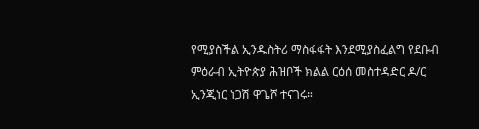የሚያስችል ኢንዱስትሪ ማስፋፋት እንደሚያስፈልግ የደቡብ ምዕራብ ኢትዮጵያ ሕዝቦች ክልል ርዕሰ መስተዳድር ዶ/ር ኢንጂነር ነጋሽ ዋጌሾ ተናገሩ።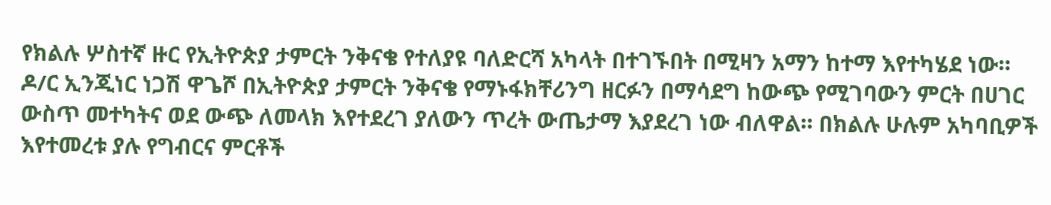የክልሉ ሦስተኛ ዙር የኢትዮጵያ ታምርት ንቅናቄ የተለያዩ ባለድርሻ አካላት በተገኙበት በሚዛን አማን ከተማ እየተካሄደ ነው። ዶ/ር ኢንጂነር ነጋሽ ዋጌሾ በኢትዮጵያ ታምርት ንቅናቄ የማኑፋክቸሪንግ ዘርፉን በማሳደግ ከውጭ የሚገባውን ምርት በሀገር ውስጥ መተካትና ወደ ውጭ ለመላክ እየተደረገ ያለውን ጥረት ውጤታማ እያደረገ ነው ብለዋል። በክልሉ ሁሉም አካባቢዎች እየተመረቱ ያሉ የግብርና ምርቶች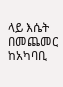ላይ እሴት በመጨመር ከአካባቢ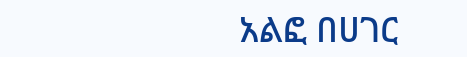አልፎ በሀገር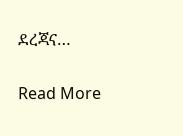ደረጃና…

Read More